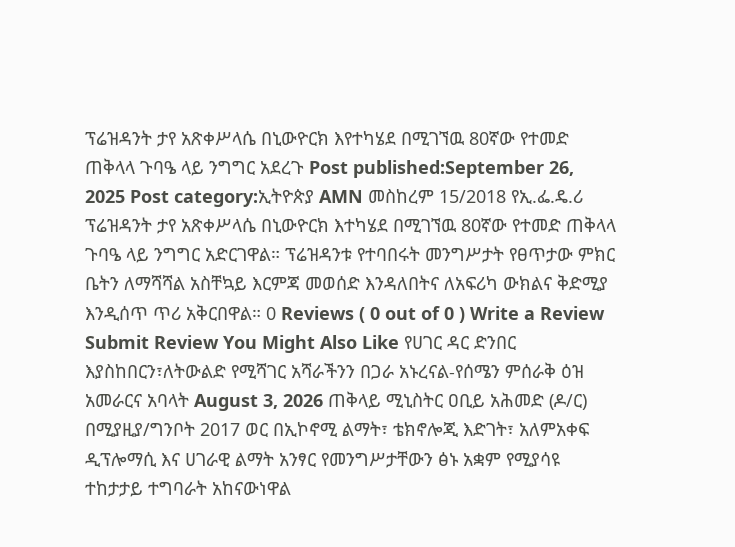ፕሬዝዳንት ታየ አጽቀሥላሴ በኒውዮርክ እየተካሄደ በሚገኘዉ 80ኛው የተመድ ጠቅላላ ጉባዔ ላይ ንግግር አደረጉ Post published:September 26, 2025 Post category:ኢትዮጵያ AMN መስከረም 15/2018 የኢ.ፌ.ዴ.ሪ ፕሬዝዳንት ታየ አጽቀሥላሴ በኒውዮርክ እተካሄደ በሚገኘዉ 80ኛው የተመድ ጠቅላላ ጉባዔ ላይ ንግግር አድርገዋል። ፕሬዝዳንቱ የተባበሩት መንግሥታት የፀጥታው ምክር ቤትን ለማሻሻል አስቸኳይ እርምጃ መወሰድ እንዳለበትና ለአፍሪካ ውክልና ቅድሚያ እንዲሰጥ ጥሪ አቅርበዋል። 0 Reviews ( 0 out of 0 ) Write a Review Submit Review You Might Also Like የሀገር ዳር ድንበር እያስከበርን፣ለትውልድ የሚሻገር አሻራችንን በጋራ አኑረናል-የሰሜን ምሰራቅ ዕዝ አመራርና አባላት August 3, 2026 ጠቅላይ ሚኒስትር ዐቢይ አሕመድ (ዶ/ር) በሚያዚያ/ግንቦት 2017 ወር በኢኮኖሚ ልማት፣ ቴክኖሎጂ እድገት፣ አለምአቀፍ ዲፕሎማሲ እና ሀገራዊ ልማት አንፃር የመንግሥታቸውን ፅኑ አቋም የሚያሳዩ ተከታታይ ተግባራት አከናውነዋል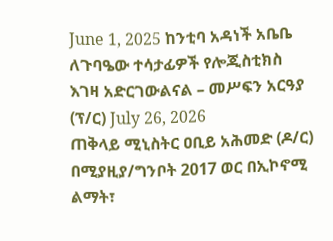June 1, 2025 ከንቲባ አዳነች አቤቤ ለጉባዔው ተሳታፊዎች የሎጂስቲክስ እገዛ አድርገውልናል – መሥፍን አርዓያ (ፕ/ር) July 26, 2026
ጠቅላይ ሚኒስትር ዐቢይ አሕመድ (ዶ/ር) በሚያዚያ/ግንቦት 2017 ወር በኢኮኖሚ ልማት፣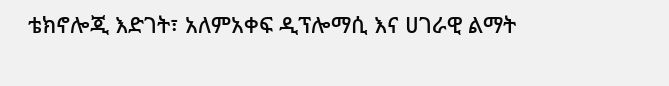ቴክኖሎጂ እድገት፣ አለምአቀፍ ዲፕሎማሲ እና ሀገራዊ ልማት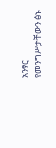አንፃር የመንግሥታቸውን ፅኑ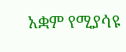አቋም የሚያሳዩ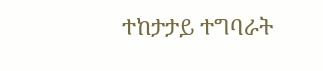ተከታታይ ተግባራት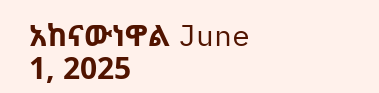አከናውነዋል June 1, 2025